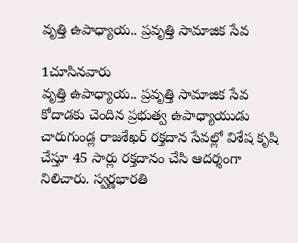వృత్తి ఉపాధ్యాయ.. ప్రవృత్తి సామాజిక సేవ

1చూసినవారు
వృత్తి ఉపాధ్యాయ.. ప్రవృత్తి సామాజిక సేవ
కోదాడకు చెందిన ప్రభుత్వ ఉపాధ్యాయుడు చారుగుండ్ల రాజశేఖర్ రక్తదాన సేవల్లో విశేష కృషి చేస్తూ 45 సార్లు రక్తదానం చేసి ఆదర్శంగా నిలిచారు. స్వర్ణభారతి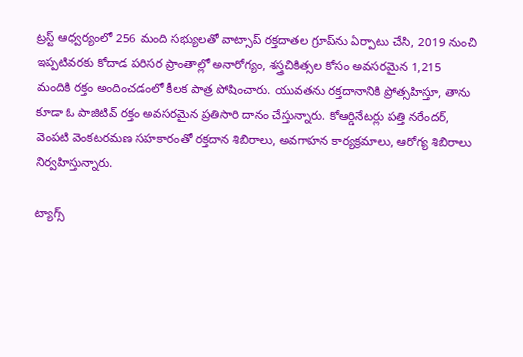ట్రస్ట్ ఆధ్వర్యంలో 256 మంది సభ్యులతో వాట్సాప్ రక్తదాతల గ్రూప్‌ను ఏర్పాటు చేసి, 2019 నుంచి ఇప్పటివరకు కోదాడ పరిసర ప్రాంతాల్లో అనారోగ్యం, శస్త్రచికిత్సల కోసం అవసరమైన 1,215 మందికి రక్తం అందించడంలో కీలక పాత్ర పోషించారు. యువతను రక్తదానానికి ప్రోత్సహిస్తూ, తాను కూడా ఓ పాజిటివ్ రక్తం అవసరమైన ప్రతిసారి దానం చేస్తున్నారు. కోఆర్డినేటర్లు పత్తి నరేందర్, వెంపటి వెంకటరమణ సహకారంతో రక్తదాన శిబిరాలు, అవగాహన కార్యక్రమాలు, ఆరోగ్య శిబిరాలు నిర్వహిస్తున్నారు.

ట్యాగ్స్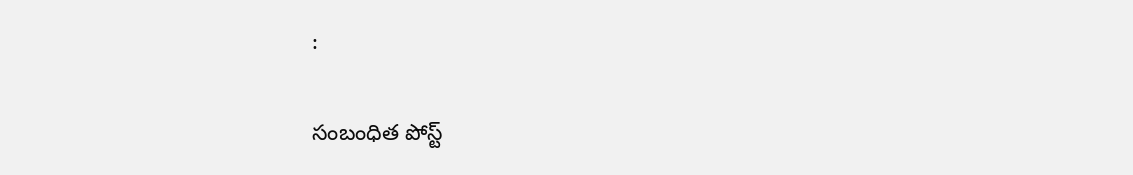:

సంబంధిత పోస్ట్